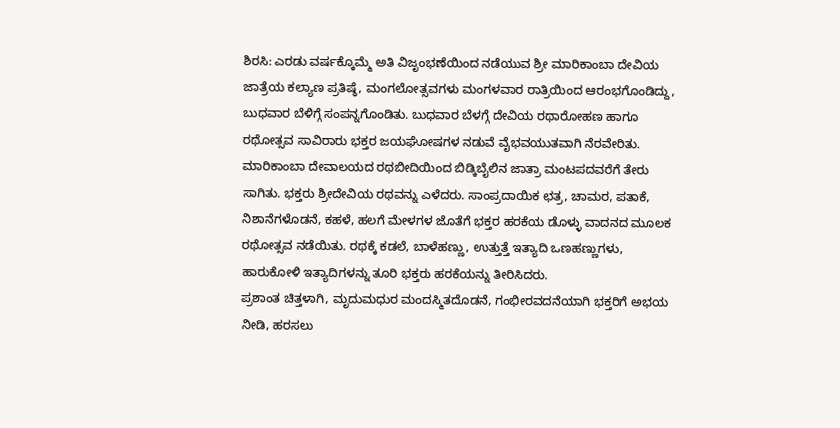ಶಿರಸಿ: ಎರಡು ವರ್ಷಕ್ಕೊಮ್ಮೆ ಅತಿ ವಿಜೃಂಭಣೆಯಿಂದ ನಡೆಯುವ ಶ್ರೀ ಮಾರಿಕಾಂಬಾ ದೇವಿಯ ಜಾತ್ರೆಯ ಕಲ್ಯಾಣ ಪ್ರತಿಷ್ಠೆ, ಮಂಗಲೋತ್ಸವಗಳು ಮಂಗಳವಾರ ರಾತ್ರಿಯಿಂದ ಆರಂಭಗೊಂಡಿದ್ದು, ಬುಧವಾರ ಬೆಳಿಗ್ಗೆ ಸಂಪನ್ನಗೊಂಡಿತು. ಬುಧವಾರ ಬೆಳಗ್ಗೆ ದೇವಿಯ ರಥಾರೋಹಣ ಹಾಗೂ ರಥೋತ್ಸವ ಸಾವಿರಾರು ಭಕ್ತರ ಜಯಘೋಷಗಳ ನಡುವೆ ವೈಭವಯುತವಾಗಿ ನೆರವೇರಿತು.
ಮಾರಿಕಾಂಬಾ ದೇವಾಲಯದ ರಥಬೀದಿಯಿಂದ ಬಿಡ್ಕಿಬೈಲಿನ ಜಾತ್ರಾ ಮಂಟಪದವರೆಗೆ ತೇರು ಸಾಗಿತು. ಭಕ್ತರು ಶ್ರೀದೇವಿಯ ರಥವನ್ನು ಎಳೆದರು. ಸಾಂಪ್ರದಾಯಿಕ ಛತ್ರ, ಚಾಮರ, ಪತಾಕೆ, ನಿಶಾನೆಗಳೊಡನೆ, ಕಹಳೆ, ಹಲಗೆ ಮೇಳಗಳ ಜೊತೆಗೆ ಭಕ್ತರ ಹರಕೆಯ ಡೊಳ್ಳು ವಾದನದ ಮೂಲಕ ರಥೋತ್ಸವ ನಡೆಯಿತು. ರಥಕ್ಕೆ ಕಡಲೆ, ಬಾಳೆಹಣ್ಣು, ಉತ್ತುತ್ತೆ ಇತ್ಯಾದಿ ಒಣಹಣ್ಣುಗಳು, ಹಾರುಕೋಳಿ ಇತ್ಯಾದಿಗಳನ್ನು ತೂರಿ ಭಕ್ತರು ಹರಕೆಯನ್ನು ತೀರಿಸಿದರು.
ಪ್ರಶಾಂತ ಚಿತ್ತಳಾಗಿ, ಮೃದುಮಧುರ ಮಂದಸ್ಮಿತದೊಡನೆ, ಗಂಭೀರವದನೆಯಾಗಿ ಭಕ್ತರಿಗೆ ಅಭಯ ನೀಡಿ, ಹರಸಲು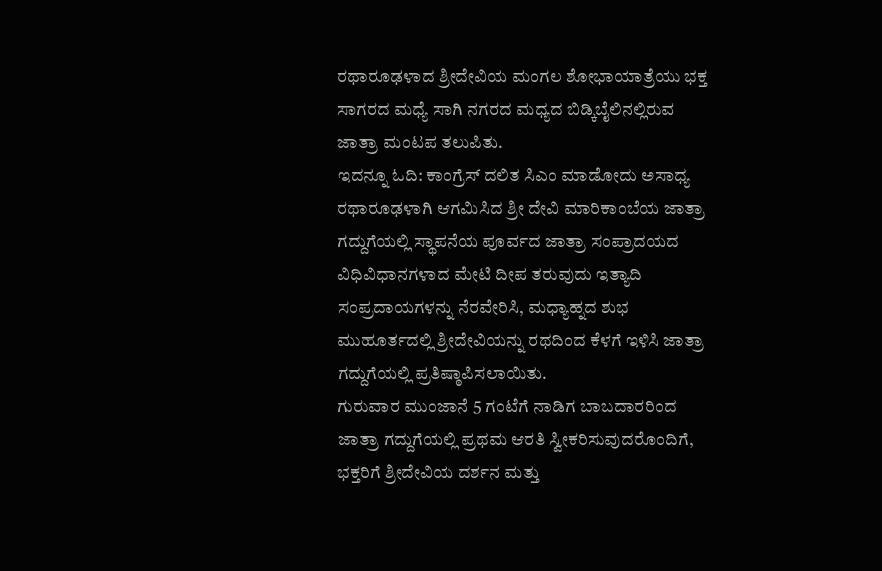ರಥಾರೂಢಳಾದ ಶ್ರೀದೇವಿಯ ಮಂಗಲ ಶೋಭಾಯಾತ್ರೆಯು ಭಕ್ತ ಸಾಗರದ ಮಧ್ಯೆ ಸಾಗಿ ನಗರದ ಮಧ್ಯದ ಬಿಡ್ಕಿಬೈಲಿನಲ್ಲಿರುವ ಜಾತ್ರಾ ಮಂಟಪ ತಲುಪಿತು.
ಇದನ್ನೂ ಓದಿ: ಕಾಂಗ್ರೆಸ್ ದಲಿತ ಸಿಎಂ ಮಾಡೋದು ಅಸಾಧ್ಯ
ರಥಾರೂಢಳಾಗಿ ಆಗಮಿಸಿದ ಶ್ರೀ ದೇವಿ ಮಾರಿಕಾಂಬೆಯ ಜಾತ್ರಾ ಗದ್ದುಗೆಯಲ್ಲಿ ಸ್ಥಾಪನೆಯ ಪೂರ್ವದ ಜಾತ್ರಾ ಸಂಪ್ರಾದಯದ ವಿಧಿವಿಧಾನಗಳಾದ ಮೇಟಿ ದೀಪ ತರುವುದು ಇತ್ಯಾದಿ ಸಂಪ್ರದಾಯಗಳನ್ನು ನೆರವೇರಿಸಿ, ಮಧ್ಯಾಹ್ನದ ಶುಭ ಮುಹೂರ್ತದಲ್ಲಿ ಶ್ರೀದೇವಿಯನ್ನು ರಥದಿಂದ ಕೆಳಗೆ ಇಳಿಸಿ ಜಾತ್ರಾ ಗದ್ದುಗೆಯಲ್ಲಿ ಪ್ರತಿಷ್ಠಾಪಿಸಲಾಯಿತು.
ಗುರುವಾರ ಮುಂಜಾನೆ 5 ಗಂಟೆಗೆ ನಾಡಿಗ ಬಾಬದಾರರಿಂದ ಜಾತ್ರಾ ಗದ್ದುಗೆಯಲ್ಲಿ ಪ್ರಥಮ ಆರತಿ ಸ್ವೀಕರಿಸುವುದರೊಂದಿಗೆ, ಭಕ್ತರಿಗೆ ಶ್ರೀದೇವಿಯ ದರ್ಶನ ಮತ್ತು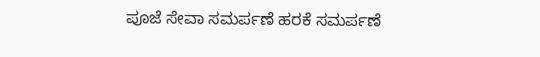ಪೂಜೆ ಸೇವಾ ಸಮರ್ಪಣೆ ಹರಕೆ ಸಮರ್ಪಣೆ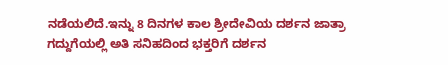ನಡೆಯಲಿದೆ.ಇನ್ನು 8 ದಿನಗಳ ಕಾಲ ಶ್ರೀದೇವಿಯ ದರ್ಶನ ಜಾತ್ರಾ ಗದ್ದುಗೆಯಲ್ಲಿ ಅತಿ ಸನಿಹದಿಂದ ಭಕ್ತರಿಗೆ ದರ್ಶನ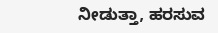ನೀಡುತ್ತಾ, ಹರಸುವ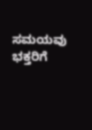ಸಮಯವು ಭಕ್ತರಿಗೆ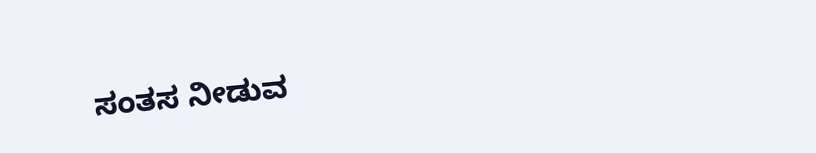ಸಂತಸ ನೀಡುವ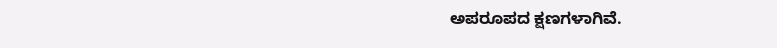ಅಪರೂಪದ ಕ್ಷಣಗಳಾಗಿವೆ.